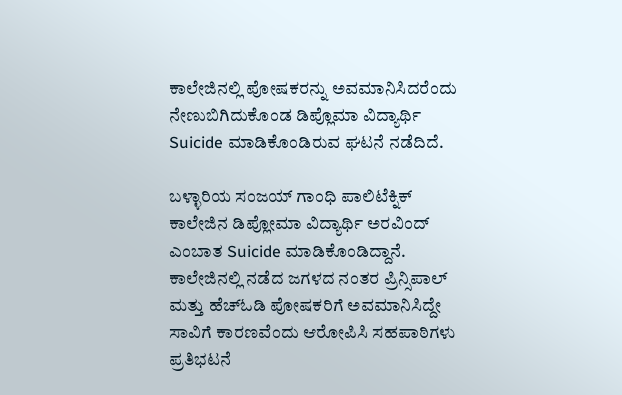ಕಾಲೇಜಿನಲ್ಲಿ ಪೋಷಕರನ್ನು ಅವಮಾನಿಸಿದರೆಂದು ನೇಣುಬಿಗಿದುಕೊಂಡ ಡಿಪ್ಲೊಮಾ ವಿದ್ಯಾರ್ಥಿ Suicide ಮಾಡಿಕೊಂಡಿರುವ ಘಟನೆ ನಡೆದಿದೆ.

ಬಳ್ಳಾರಿಯ ಸಂಜಯ್ ಗಾಂಧಿ ಪಾಲಿಟೆಕ್ನಿಕ್ ಕಾಲೇಜಿನ ಡಿಪ್ಲೋಮಾ ವಿದ್ಯಾರ್ಥಿ ಅರವಿಂದ್ ಎಂಬಾತ Suicide ಮಾಡಿಕೊಂಡಿದ್ದಾನೆ. ಕಾಲೇಜಿನಲ್ಲಿ ನಡೆದ ಜಗಳದ ನಂತರ ಪ್ರಿನ್ಸಿಪಾಲ್ ಮತ್ತು ಹೆಚ್ಓಡಿ ಪೋಷಕರಿಗೆ ಅವಮಾನಿಸಿದ್ದೇ ಸಾವಿಗೆ ಕಾರಣವೆಂದು ಆರೋಪಿಸಿ ಸಹಪಾಠಿಗಳು ಪ್ರತಿಭಟನೆ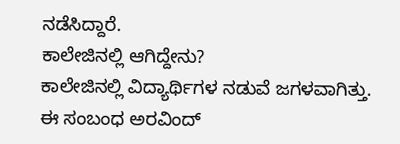ನಡೆಸಿದ್ದಾರೆ.
ಕಾಲೇಜಿನಲ್ಲಿ ಆಗಿದ್ದೇನು?
ಕಾಲೇಜಿನಲ್ಲಿ ವಿದ್ಯಾರ್ಥಿಗಳ ನಡುವೆ ಜಗಳವಾಗಿತ್ತು. ಈ ಸಂಬಂಧ ಅರವಿಂದ್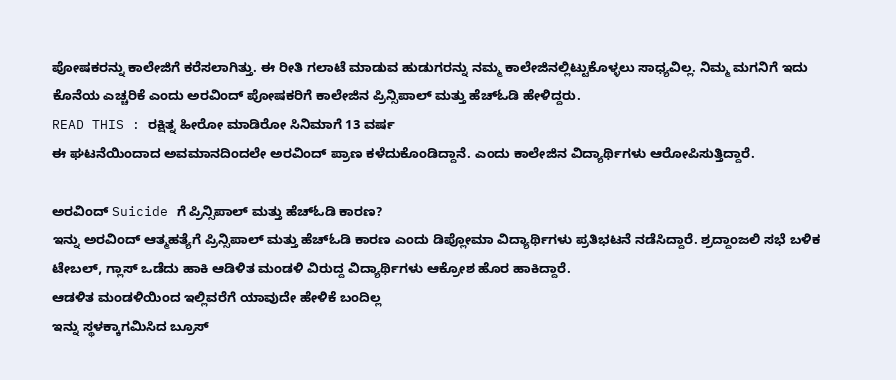ಪೋಷಕರನ್ನು ಕಾಲೇಜಿಗೆ ಕರೆಸಲಾಗಿತ್ತು. ಈ ರೀತಿ ಗಲಾಟೆ ಮಾಡುವ ಹುಡುಗರನ್ನು ನಮ್ಮ ಕಾಲೇಜಿನಲ್ಲಿಟ್ಟುಕೊಳ್ಳಲು ಸಾಧ್ಯವಿಲ್ಲ. ನಿಮ್ಮ ಮಗನಿಗೆ ಇದು ಕೊನೆಯ ಎಚ್ಚರಿಕೆ ಎಂದು ಅರವಿಂದ್ ಪೋಷಕರಿಗೆ ಕಾಲೇಜಿನ ಪ್ರಿನ್ಸಿಪಾಲ್ ಮತ್ತು ಹೆಚ್ಓಡಿ ಹೇಳಿದ್ದರು.
READ THIS : ರಕ್ಷಿತ್ನ ಹೀರೋ ಮಾಡಿರೋ ಸಿನಿಮಾಗೆ 13 ವರ್ಷ
ಈ ಘಟನೆಯಿಂದಾದ ಅವಮಾನದಿಂದಲೇ ಅರವಿಂದ್ ಪ್ರಾಣ ಕಳೆದುಕೊಂಡಿದ್ದಾನೆ. ಎಂದು ಕಾಲೇಜಿನ ವಿದ್ಯಾರ್ಥಿಗಳು ಆರೋಪಿಸುತ್ತಿದ್ದಾರೆ.

ಅರವಿಂದ್ Suicide ಗೆ ಪ್ರಿನ್ಸಿಪಾಲ್ ಮತ್ತು ಹೆಚ್ಓಡಿ ಕಾರಣ?
ಇನ್ನು ಅರವಿಂದ್ ಆತ್ಮಹತ್ಯೆಗೆ ಪ್ರಿನ್ಸಿಪಾಲ್ ಮತ್ತು ಹೆಚ್ಓಡಿ ಕಾರಣ ಎಂದು ಡಿಪ್ಲೋಮಾ ವಿದ್ಯಾರ್ಥಿಗಳು ಪ್ರತಿಭಟನೆ ನಡೆಸಿದ್ದಾರೆ. ಶ್ರದ್ದಾಂಜಲಿ ಸಭೆ ಬಳಿಕ ಟೇಬಲ್, ಗ್ಲಾಸ್ ಒಡೆದು ಹಾಕಿ ಆಡಿಳಿತ ಮಂಡಳಿ ವಿರುದ್ದ ವಿದ್ಯಾರ್ಥಿಗಳು ಆಕ್ರೋಶ ಹೊರ ಹಾಕಿದ್ದಾರೆ.
ಆಡಳಿತ ಮಂಡಳಿಯಿಂದ ಇಲ್ಲಿವರೆಗೆ ಯಾವುದೇ ಹೇಳಿಕೆ ಬಂದಿಲ್ಲ
ಇನ್ನು ಸ್ಥಳಕ್ಕಾಗಮಿಸಿದ ಬ್ರೂಸ್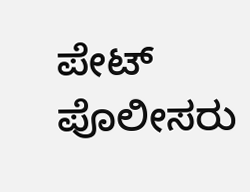ಪೇಟ್ ಪೊಲೀಸರು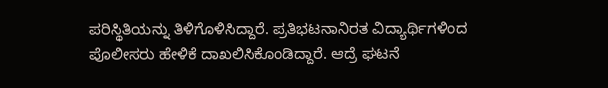ಪರಿಸ್ಥಿತಿಯನ್ನು ತಿಳಿಗೊಳಿಸಿದ್ದಾರೆ. ಪ್ರತಿಭಟನಾನಿರತ ವಿದ್ಯಾರ್ಥಿಗಳಿಂದ ಪೊಲೀಸರು ಹೇಳಿಕೆ ದಾಖಲಿಸಿಕೊಂಡಿದ್ದಾರೆ. ಆದ್ರೆ ಘಟನೆ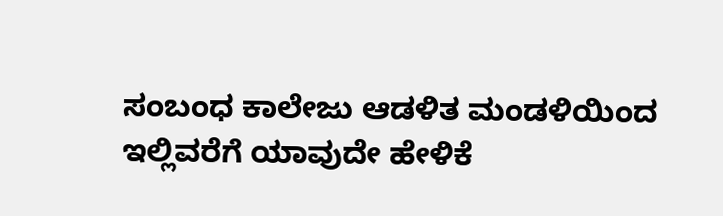ಸಂಬಂಧ ಕಾಲೇಜು ಆಡಳಿತ ಮಂಡಳಿಯಿಂದ ಇಲ್ಲಿವರೆಗೆ ಯಾವುದೇ ಹೇಳಿಕೆ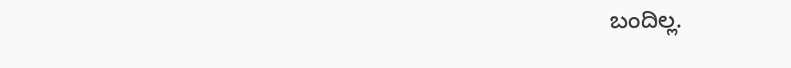ಬಂದಿಲ್ಲ.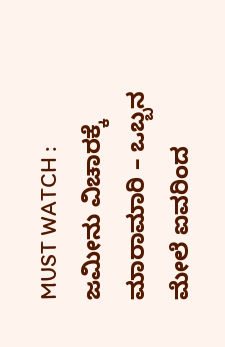MUST WATCH : ಜಮೀನು ವಿಚಾರಕ್ಕೆ ಮಾರಾಮಾರಿ – ಒಬ್ಬನ ಮೇಲೆ ಐವರಿಂದ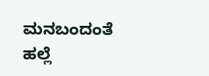ಮನಬಂದಂತೆ ಹಲ್ಲೆ